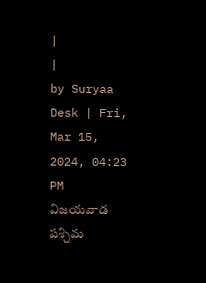|
|
by Suryaa Desk | Fri, Mar 15, 2024, 04:23 PM
విజయవాడ పశ్చిమ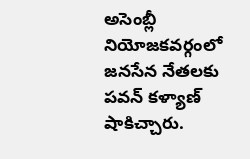అసెంబ్లీ నియోజకవర్గంలో జనసేన నేతలకు పవన్ కళ్యాణ్ షాకిచ్చారు.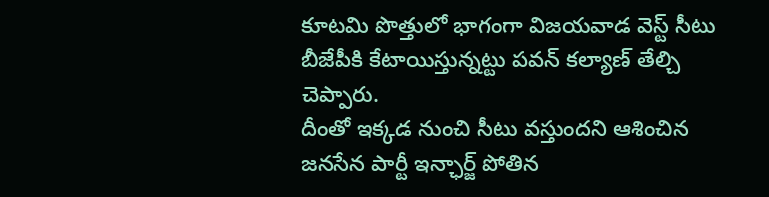కూటమి పొత్తులో భాగంగా విజయవాడ వెస్ట్ సీటు బీజేపీకి కేటాయిస్తున్నట్టు పవన్ కల్యాణ్ తేల్చి చెప్పారు.
దీంతో ఇక్కడ నుంచి సీటు వస్తుందని ఆశించిన జనసేన పార్టీ ఇన్ఛార్జ్ పోతిన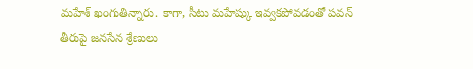మహేశ్ ఖంగుతిన్నారు. కాగా, సీటు మహేష్కు ఇవ్వకపోవడంతో పవన్ తీరుపై జనసేన శ్రేణులు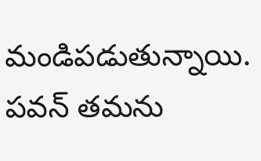మండిపడుతున్నాయి. పవన్ తమను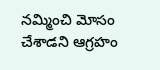నమ్మించి మోసం చేశాడని ఆగ్రహం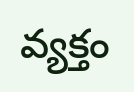వ్యక్తం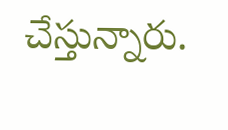చేస్తున్నారు.